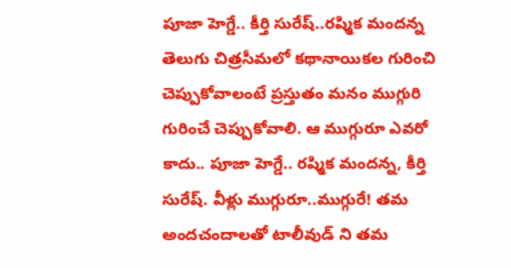పూజా హెగ్డే.. కీర్తి సురేష్..రష్మిక మందన్న తెలుగు చిత్రసీమలో కథానాయికల గురించి చెప్పుకోవాలంటే ప్రస్తుతం మనం ముగ్గురి గురించే చెప్పుకోవాలి. ఆ ముగ్గురూ ఎవరో కాదు.. పూజా హెగ్డే.. రష్మిక మందన్న, కీర్తి సురేష్. వీళ్లు ముగ్గురూ..ముగ్గురే! తమ అందచందాలతో టాలీవుడ్ ని తమ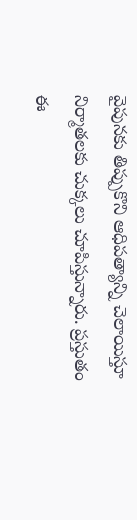వైపునకు తిప్పుకొని ఆధిపత్యాన్ని చెలాయిస్తూ నిర్మాతలకు చుక్కలు చూపిస్తున్నారు. ప్రస్తుతం ఈ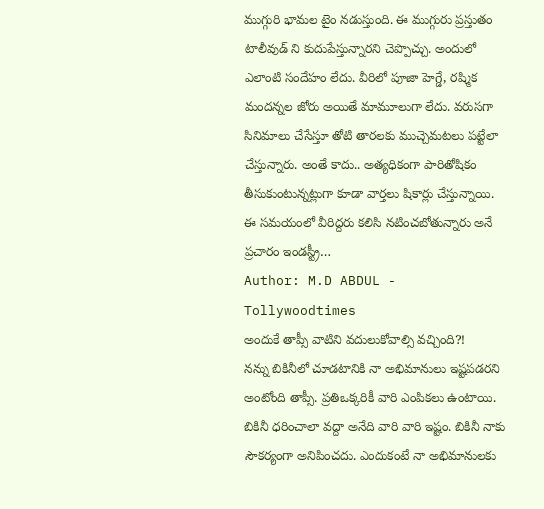ముగ్గురి భామల టైం నడుస్తుంది. ఈ ముగ్గురు ప్రస్తుతం టాలీవుడ్ ని కుదుపేస్తున్నారని చెప్పొచ్చు. అందులో ఎలాంటి సందేహం లేదు. వీరిలో పూజా హెగ్డే, రష్మిక మందన్నల జోరు అయితే మామూలుగా లేదు. వరుసగా సినిమాలు చేసేస్తూ తోటి తారలకు ముచ్చెమటలు పట్టేలా చేస్తున్నారు. అంతే కాదు.. అత్యధికంగా పారితోషికం తీసుకుంటున్నట్లుగా కూడా వార్తలు షికార్లు చేస్తున్నాయి. ఈ సమయంలో వీరిద్దరు కలిసి నటించబోతున్నారు అనే ప్రచారం ఇండస్ట్రీ…
Author: M.D ABDUL - Tollywoodtimes
అందుకే తాప్సీ వాటిని వదులుకోవాల్సి వచ్చింది?!
నన్ను బికినీలో చూడటానికి నా అభిమానులు ఇష్టపడరని అంటోంది తాప్సీ. ప్రతిఒక్కరికీ వారి ఎంపికలు ఉంటాయి. బికినీ ధరించాలా వద్దా అనేది వారి వారి ఇష్టం. బికినీ నాకు సౌకర్యంగా అనిపించదు. ఎందుకంటే నా అభిమానులకు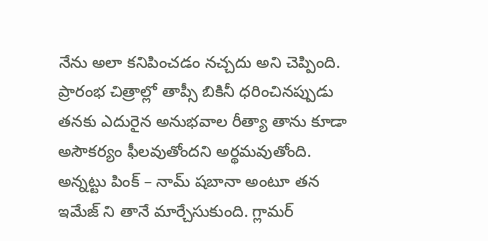నేను అలా కనిపించడం నచ్చదు అని చెప్పింది. ప్రారంభ చిత్రాల్లో తాప్సీ బికినీ ధరించినప్పుడు తనకు ఎదురైన అనుభవాల రీత్యా తాను కూడా అసౌకర్యం ఫీలవుతోందని అర్థమవుతోంది. అన్నట్టు పింక్ – నామ్ షబానా అంటూ తన ఇమేజ్ ని తానే మార్చేసుకుంది. గ్లామర్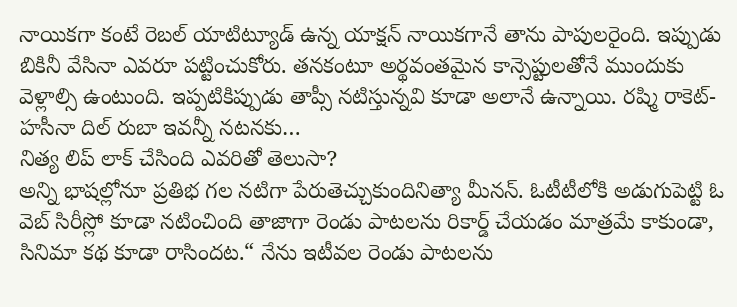నాయికగా కంటే రెబల్ యాటిట్యూడ్ ఉన్న యాక్షన్ నాయికగానే తాను పాపులరైంది. ఇప్పుడు బికినీ వేసినా ఎవరూ పట్టించుకోరు. తనకంటూ అర్థవంతమైన కాన్సెప్టులతోనే ముందుకు వెళ్లాల్సి ఉంటుంది. ఇప్పటికిప్పుడు తాప్సీ నటిస్తున్నవి కూడా అలానే ఉన్నాయి. రష్మి రాకెట్-హసీనా దిల్ రుబా ఇవన్నీ నటనకు…
నిత్య లిప్ లాక్ చేసింది ఎవరితో తెలుసా?
అన్ని భాషల్లోనూ ప్రతిభ గల నటిగా పేరుతెచ్చుకుందినిత్యా మీనన్. ఓటీటీలోకి అడుగుపెట్టి ఓ వెబ్ సిరీస్లో కూడా నటించింది తాజాగా రెండు పాటలను రికార్డ్ చేయడం మాత్రమే కాకుండా, సినిమా కథ కూడా రాసిందట.“ నేను ఇటీవల రెండు పాటలను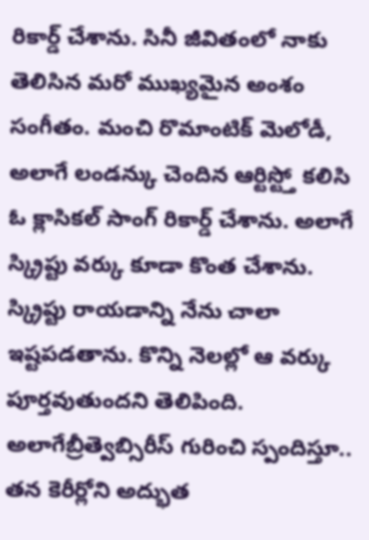రికార్డ్ చేశాను. సినీ జీవితంలో నాకు తెలిసిన మరో ముఖ్యమైన అంశం సంగీతం. మంచి రొమాంటిక్ మెలోడీ, అలాగే లండన్కు చెందిన ఆర్టిస్ట్తో కలిసి ఓ క్లాసికల్ సాంగ్ రికార్డ్ చేశాను. అలాగే స్క్రిప్టు వర్కు కూడా కొంత చేశాను. స్క్రిప్టు రాయడాన్ని నేను చాలా ఇష్టపడతాను. కొన్ని నెలల్లో ఆ వర్కు పూర్తవుతుందని తెలిపింది. అలాగేబ్రీత్వెబ్సిరీస్ గురించి స్పందిస్తూ.. తన కెరీర్లోని అద్భుత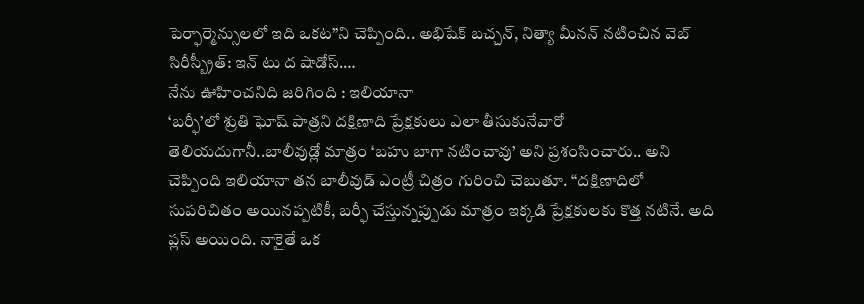పెర్ఫార్మెన్సులలో ఇది ఒకట”ని చెప్పింది.. అభిషేక్ బచ్చన్, నిత్యా మీనన్ నటించిన వెబ్ సిరీస్బ్రీత్: ఇన్ టు ద షాడోస్.…
నేను ఊహించనిది జరిగింది : ఇలియానా
‘బర్ఫీ’లో శ్రుతి ఘోష్ పాత్రని దక్షిణాది ప్రేక్షకులు ఎలా తీసుకునేవారో తెలియదుగానీ..బాలీవుడ్లో మాత్రం ‘బహు బాగా నటించావు’ అని ప్రశంసించారు.. అని చెప్పింది ఇలియానా తన బాలీవుడ్ ఎంట్రీ చిత్రం గురించి చెబుతూ. ‘‘దక్షిణాదిలో సుపరిచితం అయినప్పటికీ, బర్ఫీ చేస్తున్నప్పుడు మాత్రం ఇక్కడి ప్రేక్షకులకు కొత్త నటినే. అది ప్లస్ అయింది. నాకైతే ఒక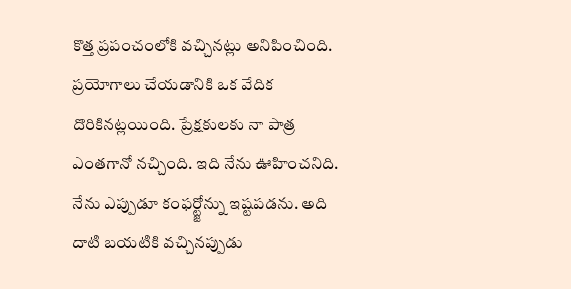కొత్త ప్రపంచంలోకి వచ్చినట్లు అనిపించింది. ప్రయోగాలు చేయడానికి ఒక వేదిక దొరికినట్లయింది. ప్రేక్షకులకు నా పాత్ర ఎంతగానో నచ్చింది. ఇది నేను ఊహించనిది. నేను ఎప్పుడూ కంఫర్ట్జోన్ను ఇష్టపడను. అది దాటి బయటికి వచ్చినప్పుడు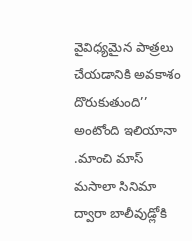వైవిధ్యమైన పాత్రలు చేయడానికి అవకాశం దొరుకుతుంది’’ అంటోంది ఇలియానా .మాంచి మాస్ మసాలా సినిమా ద్వారా బాలీవుడ్లోకి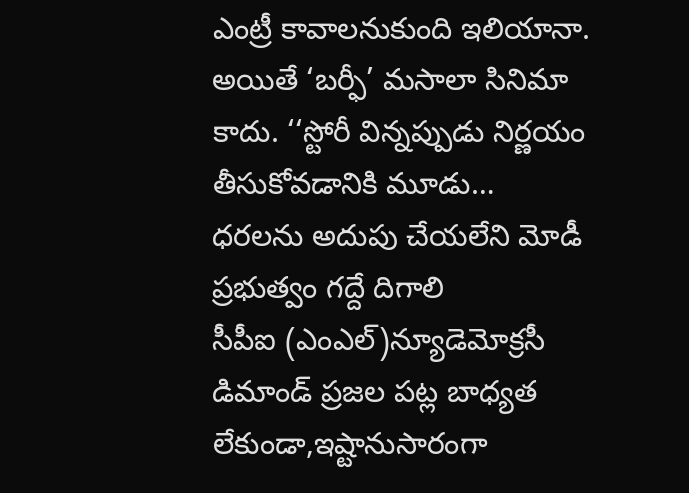ఎంట్రీ కావాలనుకుంది ఇలియానా. అయితే ‘బర్ఫీ’ మసాలా సినిమా కాదు. ‘‘స్టోరీ విన్నప్పుడు నిర్ణయం తీసుకోవడానికి మూడు…
ధరలను అదుపు చేయలేని మోడీ ప్రభుత్వం గద్దే దిగాలి
సీపీఐ (ఎంఎల్)న్యూడెమోక్రసీ డిమాండ్ ప్రజల పట్ల బాధ్యత లేకుండా,ఇష్టానుసారంగా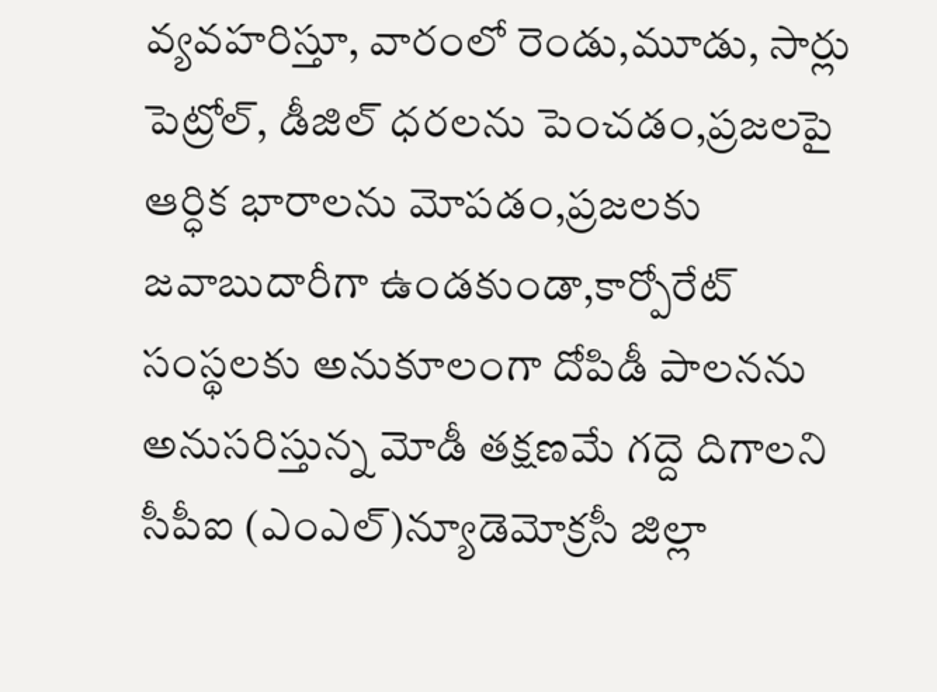వ్యవహరిస్తూ, వారంలో రెండు,మూడు, సార్లు పెట్రోల్, డీజిల్ ధరలను పెంచడం,ప్రజలపై ఆర్ధిక భారాలను మోపడం,ప్రజలకు జవాబుదారీగా ఉండకుండా,కార్పోరేట్ సంస్థలకు అనుకూలంగా దోపిడీ పాలనను అనుసరిస్తున్న మోడీ తక్షణమే గద్దె దిగాలని సీపీఐ (ఎంఎల్)న్యూడెమోక్రసీ జిల్లా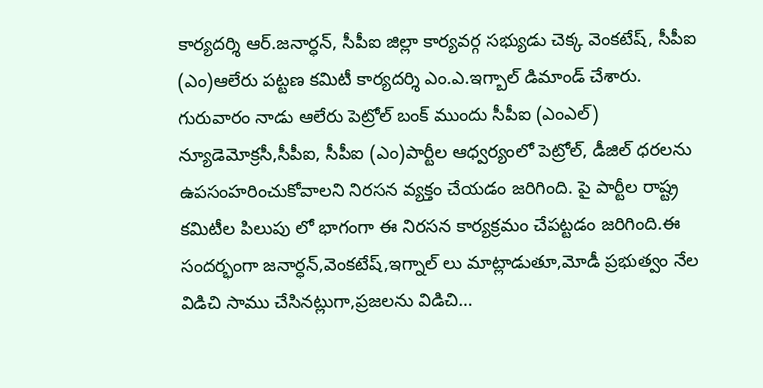కార్యదర్శి ఆర్.జనార్ధన్, సీపీఐ జిల్లా కార్యవర్గ సభ్యుడు చెక్క వెంకటేష్, సీపీఐ (ఎం)ఆలేరు పట్టణ కమిటీ కార్యదర్శి ఎం.ఎ.ఇగ్బాల్ డిమాండ్ చేశారు. గురువారం నాడు ఆలేరు పెట్రోల్ బంక్ ముందు సీపీఐ (ఎంఎల్) న్యూడెమోక్రసీ,సీపీఐ, సీపీఐ (ఎం)పార్టీల ఆధ్వర్యంలో పెట్రోల్, డీజిల్ ధరలను ఉపసంహరించుకోవాలని నిరసన వ్యక్తం చేయడం జరిగింది. పై పార్టీల రాష్ట్ర కమిటీల పిలుపు లో భాగంగా ఈ నిరసన కార్యక్రమం చేపట్టడం జరిగింది.ఈ సందర్భంగా జనార్ధన్,వెంకటేష్,ఇగ్నాల్ లు మాట్లాడుతూ,మోడీ ప్రభుత్వం నేల విడిచి సాము చేసినట్లుగా,ప్రజలను విడిచి…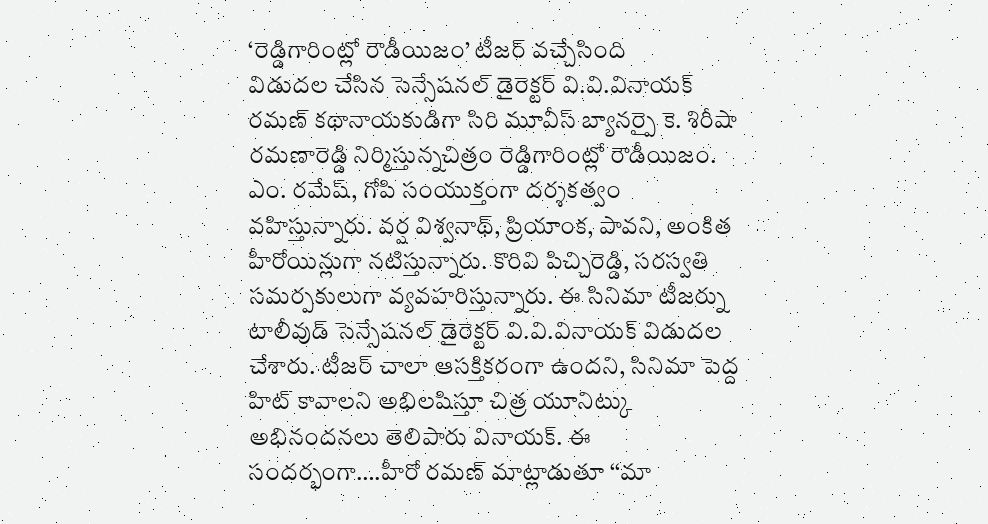‘రెడ్డిగారింట్లో రౌడీయిజం’ టీజర్ వచ్చేసింది
విడుదల చేసిన సెన్సేషనల్ డైరెక్టర్ వి.వి.వినాయక్ రమణ్ కథానాయకుడిగా సిరి మూవీస్ బ్యానర్పై కె. శిరీషా రమణారెడ్డి నిర్మిస్తున్నచిత్రం రెడ్డిగారింట్లో రౌడీయిజం. ఎం. రమేష్, గోపి సంయుక్తంగా దర్శకత్వం వహిస్తున్నారు. వర్ష విశ్వనాథ్, ప్రియాంక, పావని, అంకిత హీరోయిన్లుగా నటిస్తున్నారు. కొరివి పిచ్చిరెడ్డి, సరస్వతి సమర్పకులుగా వ్యవహరిస్తున్నారు. ఈ సినిమా టీజర్ను టాలీవుడ్ సెన్సేషనల్ డైరెక్టర్ వి.వి.వినాయక్ విడుదల చేశారు. టీజర్ చాలా ఆసక్తికరంగా ఉందని, సినిమా పెద్ద హిట్ కావాలని అభిలషిస్తూ చిత్ర యూనిట్కు అభినందనలు తెలిపారు వినాయక్. ఈ సందర్భంగా….హీరో రమణ్ మాట్లాడుతూ ‘‘మా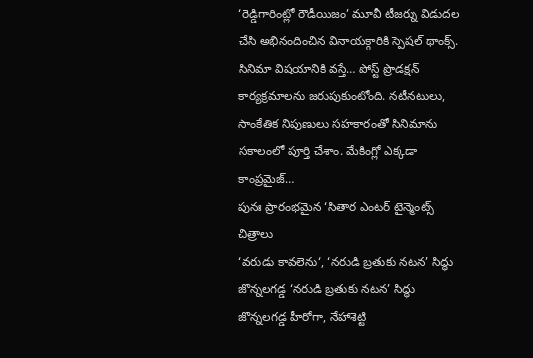‘రెడ్డిగారింట్లో రౌడీయిజం’ మూవీ టీజర్ను విడుదల చేసి అభినందించిన వినాయక్గారికి స్పెషల్ థాంక్స్. సినిమా విషయానికి వస్తే… పోస్ట్ ప్రొడక్షన్ కార్యక్రమాలను జరుపుకుంటోంది. నటీనటులు, సాంకేతిక నిపుణులు సహకారంతో సినిమాను సకాలంలో పూర్తి చేశాం. మేకింగ్లో ఎక్కడా కాంప్రమైజ్…
పునః ప్రారంభమైన ‘సితార ఎంటర్ టైన్మెంట్స్ చిత్రాలు
‘వరుడు కావలెను‘, ‘నరుడి బ్రతుకు నటన’ సిద్ధు జొన్నలగడ్డ ‘నరుడి బ్రతుకు నటన’ సిద్ధు జొన్నలగడ్డ హీరోగా, నేహాశెట్టి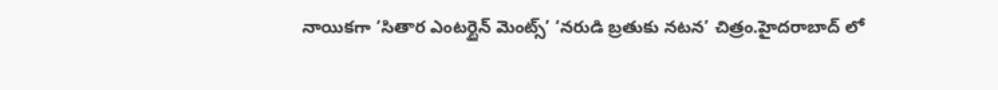నాయికగా ‘సితార ఎంటర్టైన్ మెంట్స్’ ‘నరుడి బ్రతుకు నటన’ చిత్రం.హైదరాబాద్ లో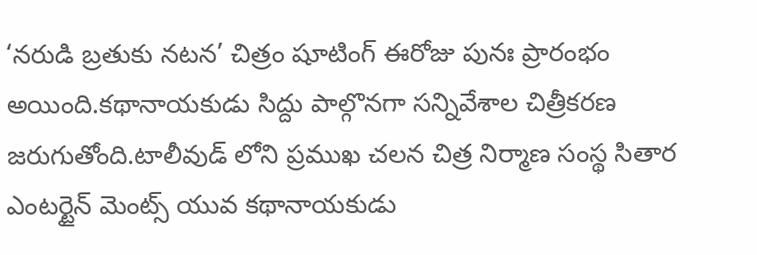‘నరుడి బ్రతుకు నటన’ చిత్రం షూటింగ్ ఈరోజు పునః ప్రారంభం అయింది.కథానాయకుడు సిద్దు పాల్గొనగా సన్నివేశాల చిత్రీకరణ జరుగుతోంది.టాలీవుడ్ లోని ప్రముఖ చలన చిత్ర నిర్మాణ సంస్థ సితార ఎంటర్టైన్ మెంట్స్ యువ కథానాయకుడు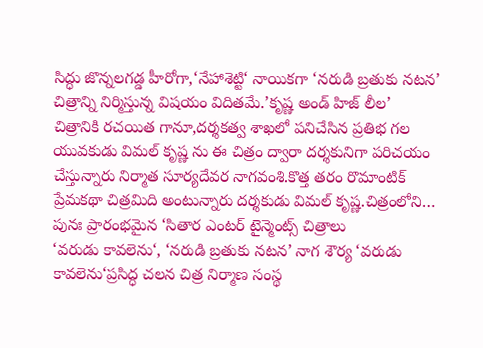సిద్ధు జొన్నలగడ్డ హీరోగా,‘నేహాశెట్టి‘ నాయికగా ‘నరుడి బ్రతుకు నటన’ చిత్రాన్ని నిర్మిస్తున్న విషయం విదితమే.’కృష్ణ అండ్ హిజ్ లీల’ చిత్రానికి రచయిత గానూ,దర్శకత్వ శాఖలో పనిచేసిన ప్రతిభ గల యువకుడు విమల్ కృష్ణ ను ఈ చిత్రం ద్వారా దర్శకునిగా పరిచయం చేస్తున్నారు నిర్మాత సూర్యదేవర నాగవంశి.కొత్త తరం రొమాంటిక్ ప్రేమకథా చిత్రమిది అంటున్నారు దర్శకుడు విమల్ కృష్ణ.చిత్రంలోని…
పునః ప్రారంభమైన ‘సితార ఎంటర్ టైన్మెంట్స్ చిత్రాలు
‘వరుడు కావలెను‘, ‘నరుడి బ్రతుకు నటన’ నాగ శౌర్య ‘వరుడు కావలెను‘ప్రసిద్ధ చలన చిత్ర నిర్మాణ సంస్థ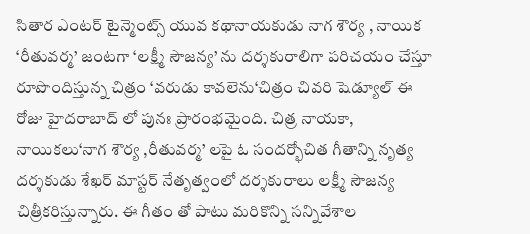సితార ఎంటర్ టైన్మెంట్స్ యువ కథానాయకుడు నాగ శౌర్య , నాయిక ‘రీతువర్మ’ జంటగా ‘లక్ష్మీ సౌజన్య’ ను దర్శకురాలిగా పరిచయం చేస్తూ రూపొందిస్తున్న చిత్రం ‘వరుడు కావలెను‘చిత్రం చివరి షెడ్యూల్ ఈ రోజు హైదరాబాద్ లో పునః ప్రారంభమైంది. చిత్ర నాయకా, నాయికలు‘నాగ శౌర్య ,రీతువర్మ’ లపై ఓ సందర్భోచిత గీతాన్ని నృత్య దర్శకుడు శేఖర్ మాస్టర్ నేతృత్వంలో దర్శకురాలు లక్ష్మీ సౌజన్య చిత్రీకరిస్తున్నారు. ఈ గీతం తో పాటు మరికొన్ని సన్నివేశాల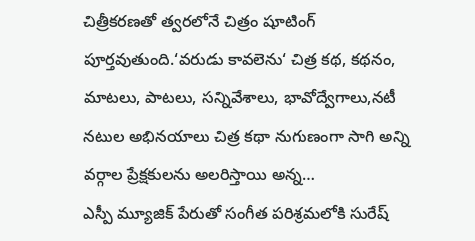చిత్రీకరణతో త్వరలోనే చిత్రం షూటింగ్ పూర్తవుతుంది.‘వరుడు కావలెను‘ చిత్ర కథ, కథనం, మాటలు, పాటలు, సన్నివేశాలు, భావోద్వేగాలు,నటీ నటుల అభినయాలు చిత్ర కథా నుగుణంగా సాగి అన్ని వర్గాల ప్రేక్షకులను అలరిస్తాయి అన్న…
ఎస్పీ మ్యూజిక్ పేరుతో సంగీత పరిశ్రమలోకి సురేష్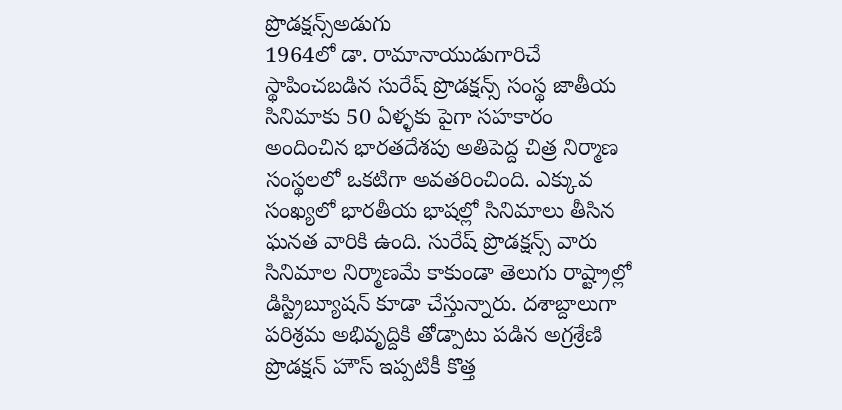ప్రొడక్షన్స్అడుగు
1964లో డా. రామానాయుడుగారిచే స్థాపించబడిన సురేష్ ప్రొడక్షన్స్ సంస్థ జాతీయ సినిమాకు 50 ఏళ్ళకు పైగా సహకారం అందించిన భారతదేశపు అతిపెద్ద చిత్ర నిర్మాణ సంస్థలలో ఒకటిగా అవతరించింది. ఎక్కువ సంఖ్యలో భారతీయ భాషల్లో సినిమాలు తీసిన ఘనత వారికి ఉంది. సురేష్ ప్రొడక్షన్స్ వారు సినిమాల నిర్మాణమే కాకుండా తెలుగు రాష్ట్రాల్లో డిస్ట్రిబ్యూషన్ కూడా చేస్తున్నారు. దశాబ్దాలుగా పరిశ్రమ అభివృద్దికి తోడ్పాటు పడిన అగ్రశ్రేణి ప్రొడక్షన్ హౌస్ ఇప్పటికీ కొత్త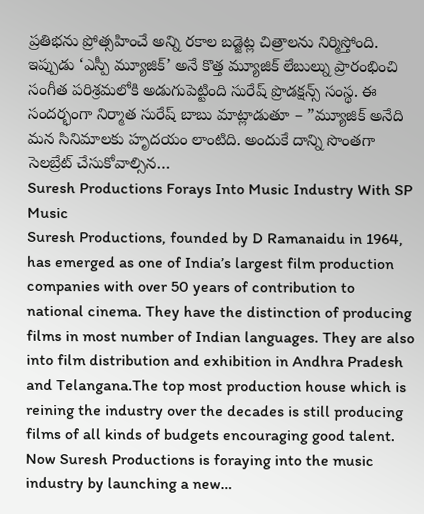ప్రతిభను ప్రోత్సహించే అన్ని రకాల బడ్జెట్ల చిత్రాలను నిర్మిస్తోంది. ఇప్పుడు ‘ఎస్పీ మ్యూజిక్’ అనే కొత్త మ్యూజిక్ లేబుల్ను ప్రారంభించి సంగీత పరిశ్రమలోకి అడుగుపెట్టింది సురేష్ ప్రొడక్షన్స్ సంస్థ. ఈ సందర్భంగా నిర్మాత సురేష్ బాబు మాట్లాడుతూ – ”మ్యూజిక్ అనేది మన సినిమాలకు హృదయం లాంటిది. అందుకే దాన్ని సొంతగా సెలబ్రేట్ చేసుకోవాల్సిన…
Suresh Productions Forays Into Music Industry With SP Music
Suresh Productions, founded by D Ramanaidu in 1964, has emerged as one of India’s largest film production companies with over 50 years of contribution to national cinema. They have the distinction of producing films in most number of Indian languages. They are also into film distribution and exhibition in Andhra Pradesh and Telangana.The top most production house which is reining the industry over the decades is still producing films of all kinds of budgets encouraging good talent. Now Suresh Productions is foraying into the music industry by launching a new…